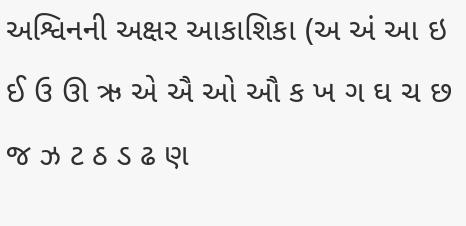અશ્વિનની અક્ષર આકાશિકા (અ અં આ ઇ ઈ ઉ ઊ ઋ એ ઐ ઓ ઔ ક ખ ગ ઘ ચ છ જ ઝ ટ ઠ ડ ઢ ણ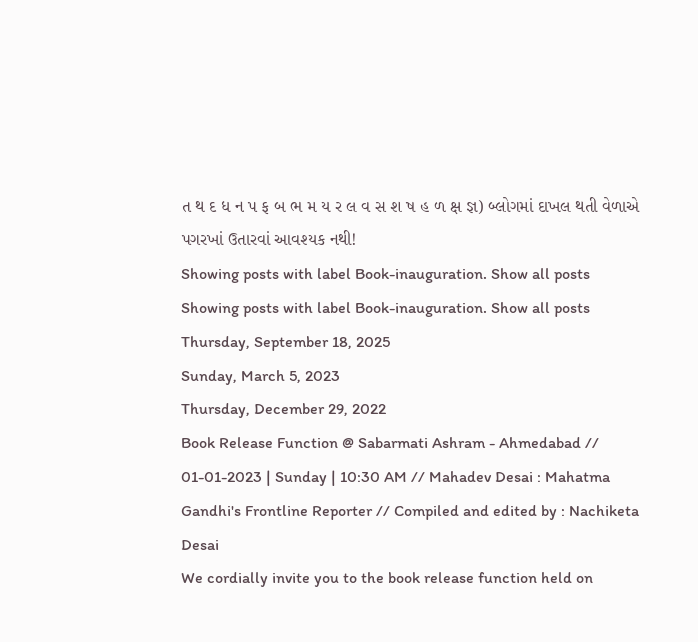ત થ દ ધ ન પ ફ બ ભ મ ય ર લ વ સ શ ષ હ ળ ક્ષ જ્ઞ) બ્લોગમાં દાખલ થતી વેળાએ પગરખાં ઉતારવાં આવશ્યક નથી!
Showing posts with label Book-inauguration. Show all posts
Showing posts with label Book-inauguration. Show all posts
Thursday, September 18, 2025
Sunday, March 5, 2023
Thursday, December 29, 2022
Book Release Function @ Sabarmati Ashram - Ahmedabad // 01-01-2023 | Sunday | 10:30 AM // Mahadev Desai : Mahatma Gandhi's Frontline Reporter // Compiled and edited by : Nachiketa Desai
We cordially invite you to the book release function held on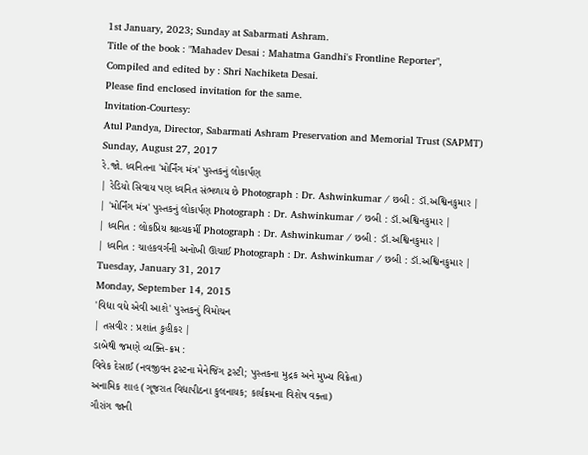1st January, 2023; Sunday at Sabarmati Ashram.
Title of the book : "Mahadev Desai : Mahatma Gandhi's Frontline Reporter",
Compiled and edited by : Shri Nachiketa Desai.
Please find enclosed invitation for the same.
Invitation-Courtesy:
Atul Pandya, Director, Sabarmati Ashram Preservation and Memorial Trust (SAPMT)
Sunday, August 27, 2017
રે.જો. ધ્વનિતના 'મોર્નિંગ મંત્ર' પુસ્તકનું લોકાર્પણ
| રેડિયો સિવાય પણ ધ્વનિત સંભળાય છે Photograph : Dr. Ashwinkumar / છબી : ડૉ.અશ્વિનકુમાર |
| 'મોર્નિંગ મંત્ર' પુસ્તકનું લોકાર્પણ Photograph : Dr. Ashwinkumar / છબી : ડૉ.અશ્વિનકુમાર |
| ધ્વનિત : લોકપ્રિય શ્રાવ્યકર્મી Photograph : Dr. Ashwinkumar / છબી : ડૉ.અશ્વિનકુમાર |
| ધ્વનિત : ચાહકવર્ગની અનોખી ઊંચાઈ Photograph : Dr. Ashwinkumar / છબી : ડૉ.અશ્વિનકુમાર |
Tuesday, January 31, 2017
Monday, September 14, 2015
'વિદ્યા વધે એવી આશે' પુસ્તકનું વિમોચન
| તસવીર : પ્રશાંત કુહીકર |
ડાબેથી જમણે વ્યક્તિ-ક્રમ :
વિવેક દેસાઈ (નવજીવન ટ્રસ્ટના મેનેજિંગ ટ્રસ્ટી; પુસ્તકના મુદ્રક અને મુખ્ય વિક્રેતા)
અનામિક શાહ (ગૂજરાત વિદ્યાપીઠના કુલનાયક; કાર્યક્રમના વિશેષ વક્તા)
ગૌરાંગ જાની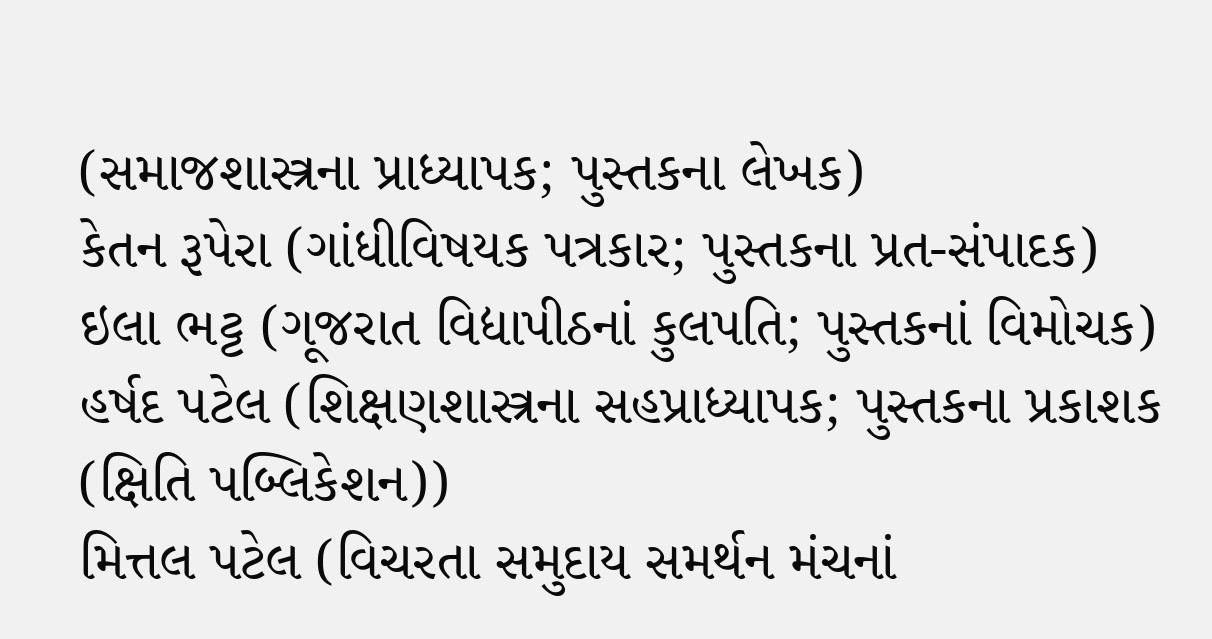(સમાજશાસ્ત્રના પ્રાધ્યાપક; પુસ્તકના લેખક)
કેતન રૂપેરા (ગાંધીવિષયક પત્રકાર; પુસ્તકના પ્રત-સંપાદક)
ઇલા ભટ્ટ (ગૂજરાત વિદ્યાપીઠનાં કુલપતિ; પુસ્તકનાં વિમોચક)
હર્ષદ પટેલ (શિક્ષણશાસ્ત્રના સહપ્રાધ્યાપક; પુસ્તકના પ્રકાશક (ક્ષિતિ પબ્લિકેશન))
મિત્તલ પટેલ (વિચરતા સમુદાય સમર્થન મંચનાં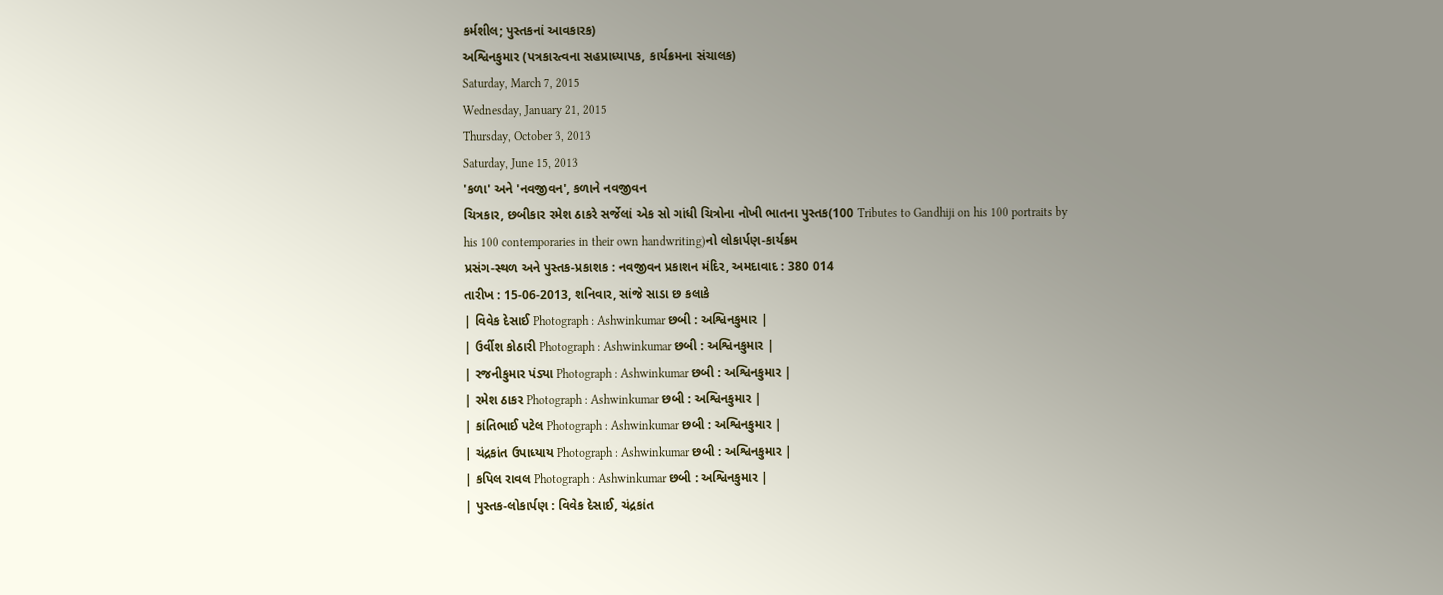કર્મશીલ; પુસ્તકનાં આવકારક)
અશ્વિનકુમાર (પત્રકારત્વના સહપ્રાધ્યાપક, કાર્યક્રમના સંચાલક)
Saturday, March 7, 2015
Wednesday, January 21, 2015
Thursday, October 3, 2013
Saturday, June 15, 2013
'કળા' અને 'નવજીવન', કળાને નવજીવન
ચિત્રકાર, છબીકાર રમેશ ઠાકરે સર્જેલાં એક સો ગાંધી ચિત્રોના નોખી ભાતના પુસ્તક(100 Tributes to Gandhiji on his 100 portraits by his 100 contemporaries in their own handwriting)નો લોકાર્પણ-કાર્યક્રમ
પ્રસંગ-સ્થળ અને પુસ્તક-પ્રકાશક : નવજીવન પ્રકાશન મંદિર, અમદાવાદ : 380 014
તારીખ : 15-06-2013, શનિવાર, સાંજે સાડા છ કલાકે
| વિવેક દેસાઈ Photograph : Ashwinkumar છબી : અશ્વિનકુમાર |
| ઉર્વીશ કોઠારી Photograph : Ashwinkumar છબી : અશ્વિનકુમાર |
| રજનીકુમાર પંડ્યા Photograph : Ashwinkumar છબી : અશ્વિનકુમાર |
| રમેશ ઠાકર Photograph : Ashwinkumar છબી : અશ્વિનકુમાર |
| કાંતિભાઈ પટેલ Photograph : Ashwinkumar છબી : અશ્વિનકુમાર |
| ચંદ્રકાંત ઉપાધ્યાય Photograph : Ashwinkumar છબી : અશ્વિનકુમાર |
| કપિલ રાવલ Photograph : Ashwinkumar છબી : અશ્વિનકુમાર |
| પુસ્તક-લોકાર્પણ : વિવેક દેસાઈ, ચંદ્રકાંત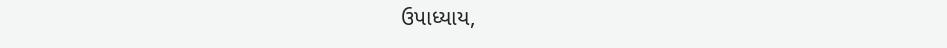ઉપાધ્યાય,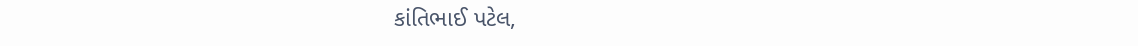કાંતિભાઈ પટેલ,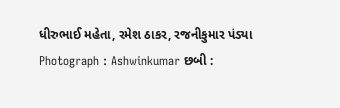ધીરુભાઈ મહેતા, રમેશ ઠાકર, રજનીકુમાર પંડ્યા Photograph : Ashwinkumar છબી :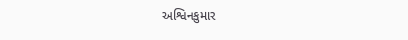અશ્વિનકુમાર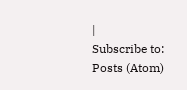|
Subscribe to:
Posts (Atom)